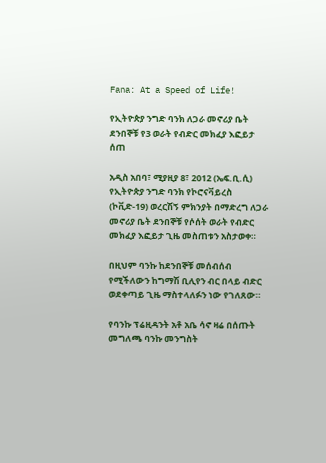Fana: At a Speed of Life!

የኢትዮጵያ ንግድ ባንክ ለጋራ መኖሪያ ቤት ደንበኞቹ የ3 ወራት የብድር መክፈያ እፎይታ ሰጠ

አዲስ አበባ፣ ሚያዚያ 8፣ 2012 (ኤፍ.ቢ.ሲ) የኢትዮጵያ ንግድ ባንክ የኮሮናቫይረስ (ኮቪድ-19) ወረርሽኝ ምክንያት በማድረግ ለጋራ መኖሪያ ቤት ደንበኞቹ የሶሰት ወራት የብድር መክፈያ እፎይታ ጊዜ መስጠቱን አስታወቀ።

በዚህም ባንኩ ከደንበኞቹ መሰብሰብ የሚችለውን ከግማሽ ቢሊየን ብር በላይ ብድር ወደቀጣይ ጊዜ ማስተላለፉን ነው የገለጸው።

የባንኩ ፕሬዚዳንት አቶ አቤ ሳኖ ዛሬ በሰጡት መግለጫ ባንኩ መንግስት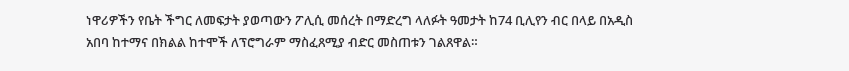ነዋሪዎችን የቤት ችግር ለመፍታት ያወጣውን ፖሊሲ መሰረት በማድረግ ላለፉት ዓመታት ከ74 ቢሊየን ብር በላይ በአዲስ አበባ ከተማና በክልል ከተሞች ለፕሮግራም ማስፈጸሚያ ብድር መስጠቱን ገልጸዋል።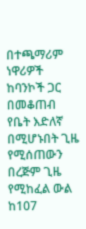በተጫማሪም ነዋሪዎች ከባንኮች ጋር በመቆጠብ የቤት እድለኛ በሚሆኑበት ጊዜ የሚሰጠውን በረጅም ጊዜ የሚከፈል ውል ከ107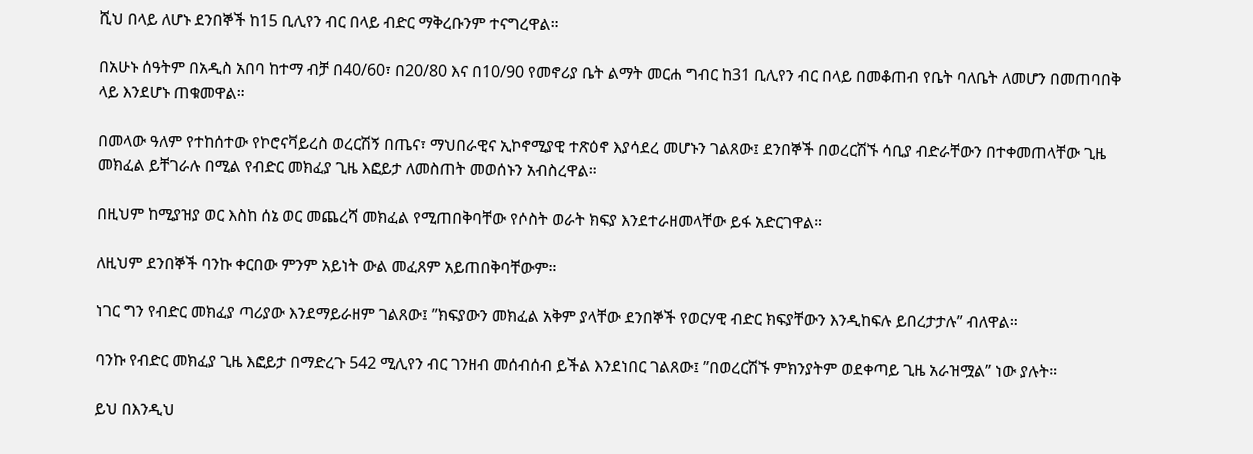ሺህ በላይ ለሆኑ ደንበኞች ከ15 ቢሊየን ብር በላይ ብድር ማቅረቡንም ተናግረዋል።

በአሁኑ ሰዓትም በአዲስ አበባ ከተማ ብቻ በ40/60፣ በ20/80 እና በ10/90 የመኖሪያ ቤት ልማት መርሐ ግብር ከ31 ቢሊየን ብር በላይ በመቆጠብ የቤት ባለቤት ለመሆን በመጠባበቅ ላይ እንደሆኑ ጠቁመዋል።

በመላው ዓለም የተከሰተው የኮሮናቫይረስ ወረርሽኝ በጤና፣ ማህበራዊና ኢኮኖሚያዊ ተጽዕኖ እያሳደረ መሆኑን ገልጸው፤ ደንበኞች በወረርሽኙ ሳቢያ ብድራቸውን በተቀመጠላቸው ጊዜ መክፈል ይቸገራሉ በሚል የብድር መክፈያ ጊዜ እፎይታ ለመስጠት መወሰኑን አብስረዋል።

በዚህም ከሚያዝያ ወር እስከ ሰኔ ወር መጨረሻ መክፈል የሚጠበቅባቸው የሶስት ወራት ክፍያ እንደተራዘመላቸው ይፋ አድርገዋል።

ለዚህም ደንበኞች ባንኩ ቀርበው ምንም አይነት ውል መፈጸም አይጠበቅባቸውም።

ነገር ግን የብድር መክፈያ ጣሪያው እንደማይራዘም ገልጸው፤ ”ክፍያውን መክፈል አቅም ያላቸው ደንበኞች የወርሃዊ ብድር ክፍያቸውን እንዲከፍሉ ይበረታታሉ” ብለዋል።

ባንኩ የብድር መክፈያ ጊዜ እፎይታ በማድረጉ 542 ሚሊየን ብር ገንዘብ መሰብሰብ ይችል እንደነበር ገልጸው፤ ”በወረርሽኙ ምክንያትም ወደቀጣይ ጊዜ አራዝሟል” ነው ያሉት።

ይህ በእንዲህ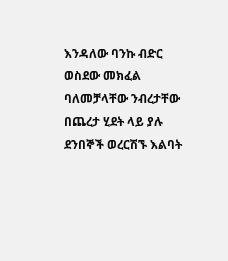እንዳለው ባንኩ ብድር ወስደው መክፈል ባለመቻላቸው ንብረታቸው በጨረታ ሂደት ላይ ያሉ ደንበኞች ወረርሽኙ እልባት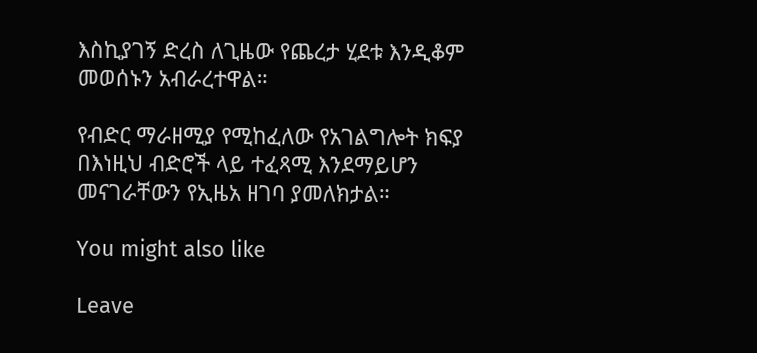እስኪያገኝ ድረስ ለጊዜው የጨረታ ሂደቱ እንዲቆም መወሰኑን አብራረተዋል።

የብድር ማራዘሚያ የሚከፈለው የአገልግሎት ክፍያ በእነዚህ ብድሮች ላይ ተፈጻሚ እንደማይሆን መናገራቸውን የኢዜአ ዘገባ ያመለክታል።

You might also like

Leave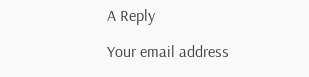A Reply

Your email address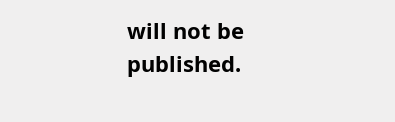will not be published.